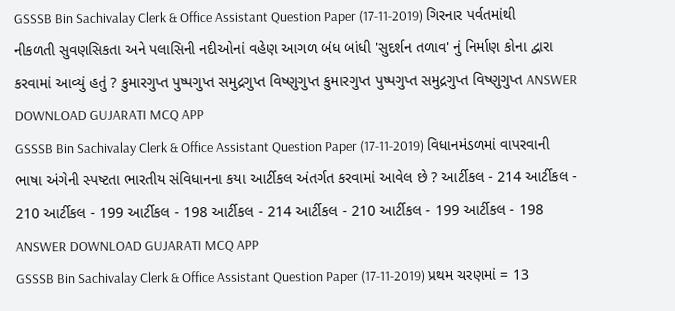GSSSB Bin Sachivalay Clerk & Office Assistant Question Paper (17-11-2019) ગિરનાર પર્વતમાંથી નીકળતી સુવણસિકતા અને પલાસિની નદીઓનાં વહેણ આગળ બંધ બાંધી 'સુદર્શન તળાવ' નું નિર્માણ કોના દ્વારા કરવામાં આવ્યું હતું ? કુમારગુપ્ત પુષ્પગુપ્ત સમુદ્રગુપ્ત વિષ્ણુગુપ્ત કુમારગુપ્ત પુષ્પગુપ્ત સમુદ્રગુપ્ત વિષ્ણુગુપ્ત ANSWER DOWNLOAD GUJARATI MCQ APP
GSSSB Bin Sachivalay Clerk & Office Assistant Question Paper (17-11-2019) વિધાનમંડળમાં વાપરવાની ભાષા અંગેની સ્પષ્ટતા ભારતીય સંવિધાનના કયા આર્ટીકલ અંતર્ગત કરવામાં આવેલ છે ? આર્ટીકલ - 214 આર્ટીકલ - 210 આર્ટીકલ - 199 આર્ટીકલ - 198 આર્ટીકલ - 214 આર્ટીકલ - 210 આર્ટીકલ - 199 આર્ટીકલ - 198 ANSWER DOWNLOAD GUJARATI MCQ APP
GSSSB Bin Sachivalay Clerk & Office Assistant Question Paper (17-11-2019) પ્રથમ ચરણમાં = 13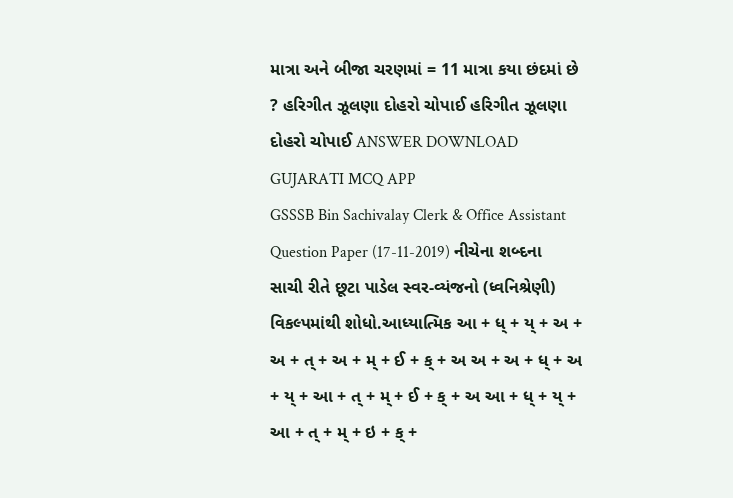માત્રા અને બીજા ચરણમાં = 11 માત્રા કયા છંદમાં છે ? હરિગીત ઝૂલણા દોહરો ચોપાઈ હરિગીત ઝૂલણા દોહરો ચોપાઈ ANSWER DOWNLOAD GUJARATI MCQ APP
GSSSB Bin Sachivalay Clerk & Office Assistant Question Paper (17-11-2019) નીચેના શબ્દના સાચી રીતે છૂટા પાડેલ સ્વર-વ્યંજનો (ધ્વનિશ્રેણી) વિકલ્પમાંથી શોધો.આધ્યાત્મિક આ + ધ્ + ય્ + અ + અ + ત્ + અ + મ્ + ઈ + ક્ + અ અ + અ + ધ્ + અ + ય્ + આ + ત્ + મ્ + ઈ + ક્ + અ આ + ધ્ + ય્ + આ + ત્ + મ્ + ઇ + ક્ +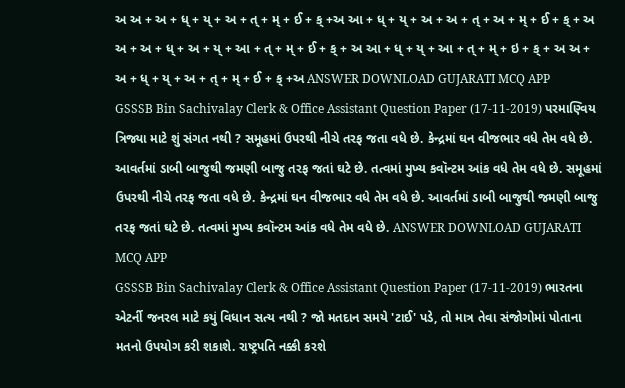અ અ + અ + ધ્ + ય્ + અ + ત્ + મ્ + ઈ + ક્ +અ આ + ધ્ + ય્ + અ + અ + ત્ + અ + મ્ + ઈ + ક્ + અ અ + અ + ધ્ + અ + ય્ + આ + ત્ + મ્ + ઈ + ક્ + અ આ + ધ્ + ય્ + આ + ત્ + મ્ + ઇ + ક્ + અ અ + અ + ધ્ + ય્ + અ + ત્ + મ્ + ઈ + ક્ +અ ANSWER DOWNLOAD GUJARATI MCQ APP
GSSSB Bin Sachivalay Clerk & Office Assistant Question Paper (17-11-2019) પરમાણ્વિય ત્રિજ્યા માટે શું સંગત નથી ? સમૂહમાં ઉપરથી નીચે તરફ જતા વધે છે. કેન્દ્રમાં ઘન વીજભાર વધે તેમ વધે છે. આવર્તમાં ડાબી બાજુથી જમણી બાજુ તરફ જતાં ઘટે છે. તત્વમાં મુખ્ય કવૉન્ટમ આંક વધે તેમ વધે છે. સમૂહમાં ઉપરથી નીચે તરફ જતા વધે છે. કેન્દ્રમાં ઘન વીજભાર વધે તેમ વધે છે. આવર્તમાં ડાબી બાજુથી જમણી બાજુ તરફ જતાં ઘટે છે. તત્વમાં મુખ્ય કવૉન્ટમ આંક વધે તેમ વધે છે. ANSWER DOWNLOAD GUJARATI MCQ APP
GSSSB Bin Sachivalay Clerk & Office Assistant Question Paper (17-11-2019) ભારતના એટર્ની જનરલ માટે કયું વિધાન સત્ય નથી ? જો મતદાન સમયે 'ટાઈ' પડે, તો માત્ર તેવા સંજોગોમાં પોતાના મતનો ઉપયોગ કરી શકાશે. રાષ્ટ્રપતિ નક્કી કરશે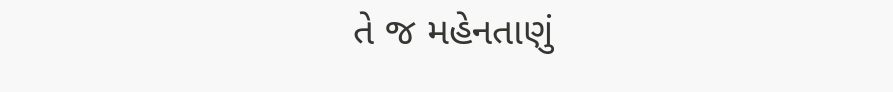તે જ મહેનતાણું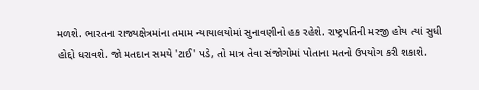મળશે. ભારતના રાજ્યક્ષેત્રમાંના તમામ ન્યાયાલયોમાં સુનાવણીનો હક રહેશે. રાષ્ટ્રપતિની મરજી હોય ત્યાં સુધી હોદ્દો ધરાવશે. જો મતદાન સમયે 'ટાઈ' પડે, તો માત્ર તેવા સંજોગોમાં પોતાના મતનો ઉપયોગ કરી શકાશે.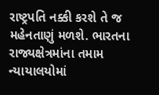રાષ્ટ્રપતિ નક્કી કરશે તે જ મહેનતાણું મળશે. ભારતના રાજ્યક્ષેત્રમાંના તમામ ન્યાયાલયોમાં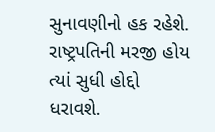સુનાવણીનો હક રહેશે. રાષ્ટ્રપતિની મરજી હોય ત્યાં સુધી હોદ્દો ધરાવશે.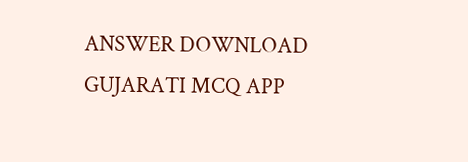ANSWER DOWNLOAD GUJARATI MCQ APP